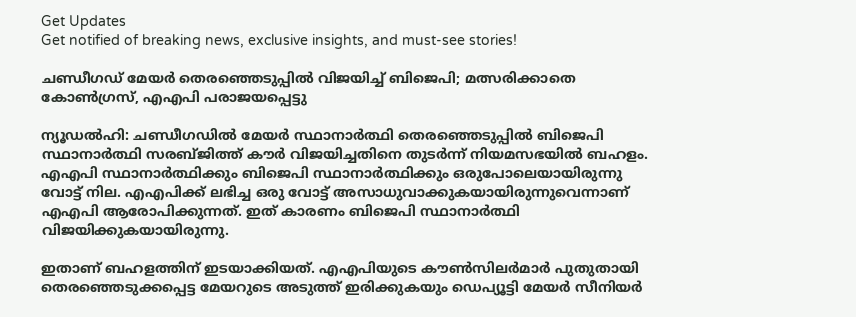Get Updates
Get notified of breaking news, exclusive insights, and must-see stories!

ചണ്ഡീഗഡ് മേയര്‍ തെരഞ്ഞെടുപ്പില്‍ വിജയിച്ച് ബിജെപി; മത്സരിക്കാതെ കോണ്‍ഗ്രസ്, എഎപി പരാജയപ്പെട്ടു

ന്യൂഡല്‍ഹി: ചണ്ഡീഗഡില്‍ മേയര്‍ സ്ഥാനാര്‍ത്ഥി തെരഞ്ഞെടുപ്പില്‍ ബിജെപി സ്ഥാനാര്‍ത്ഥി സരബ്ജിത്ത് കൗര്‍ വിജയിച്ചതിനെ തുടര്‍ന്ന് നിയമസഭയില്‍ ബഹളം. എഎപി സ്ഥാനാര്‍ത്ഥിക്കും ബിജെപി സ്ഥാനാര്‍ത്ഥിക്കും ഒരുപോലെയായിരുന്നു വോട്ട് നില. എഎപിക്ക് ലഭിച്ച ഒരു വോട്ട് അസാധുവാക്കുകയായിരുന്നുവെന്നാണ് എഎപി ആരോപിക്കുന്നത്. ഇത് കാരണം ബിജെപി സ്ഥാനാര്‍ത്ഥി വിജയിക്കുകയായിരുന്നു.

ഇതാണ് ബഹളത്തിന് ഇടയാക്കിയത്. എഎപിയുടെ കൗണ്‍സിലര്‍മാര്‍ പുതുതായി തെരഞ്ഞെടുക്കപ്പെട്ട മേയറുടെ അടുത്ത് ഇരിക്കുകയും ഡെപ്യൂട്ടി മേയര്‍ സീനിയര്‍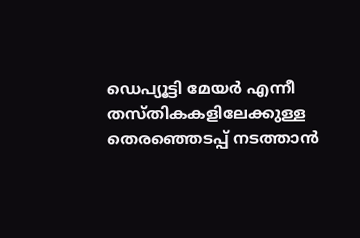ഡെപ്യൂട്ടി മേയര്‍ എന്നീ തസ്തികകളിലേക്കുള്ള തെരഞ്ഞെടപ്പ് നടത്താന്‍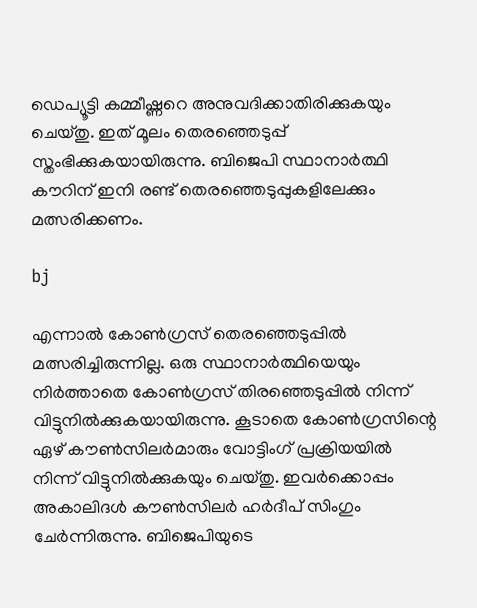ഡെപ്യൂട്ടി കമ്മീഷ്ണറെ അനുവദിക്കാതിരിക്കുകയും ചെയ്തു. ഇത് മൂലം തെരഞ്ഞെടുപ്പ് സ്തംഭിക്കുകയായിരുന്നു. ബിജെപി സ്ഥാനാര്‍ത്ഥി കൗറിന് ഇനി രണ്ട് തെരഞ്ഞെടുപ്പുകളിലേക്കും മത്സരിക്കണം.

bj

എന്നാല്‍ കോണ്‍ഗ്രസ് തെരഞ്ഞെടുപ്പില്‍ മത്സരിച്ചിരുന്നില്ല. ഒരു സ്ഥാനാര്‍ത്ഥിയെയും നിര്‍ത്താതെ കോണ്‍ഗ്രസ് തിരഞ്ഞെടുപ്പില്‍ നിന്ന് വിട്ടുനില്‍ക്കുകയായിരുന്നു. കൂടാതെ കോണ്‍ഗ്രസിന്റെ ഏഴ് കൗണ്‍സിലര്‍മാരും വോട്ടിംഗ് പ്രക്രിയയില്‍ നിന്ന് വിട്ടുനില്‍ക്കുകയും ചെയ്തു. ഇവര്‍ക്കൊപ്പം അകാലിദള്‍ കൗണ്‍സിലര്‍ ഹര്‍ദീപ് സിംഗും ചേര്‍ന്നിരുന്നു. ബിജെപിയുടെ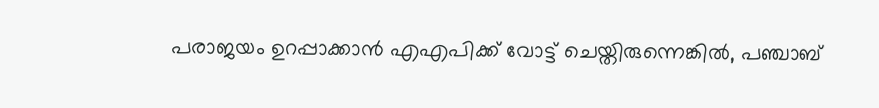പരാജയം ഉറപ്പാക്കാന്‍ എഎപിക്ക് വോട്ട് ചെയ്തിരുന്നെങ്കില്‍, പഞ്ചാബ്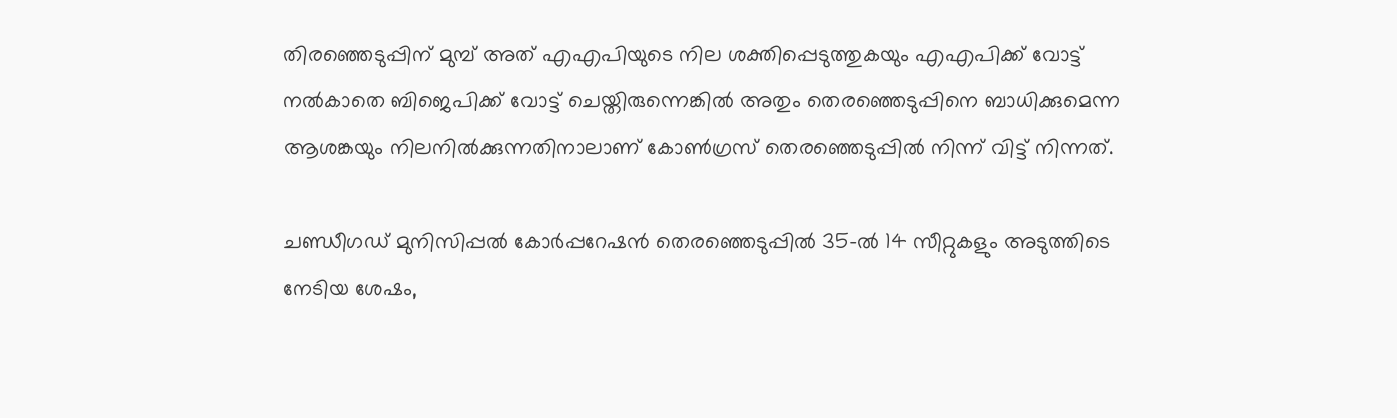തിരഞ്ഞെടുപ്പിന് മുമ്പ് അത് എഎപിയുടെ നില ശക്തിപ്പെടുത്തുകയും എഎപിക്ക് വോട്ട് നല്‍കാതെ ബിജെപിക്ക് വോട്ട് ചെയ്തിരുന്നെങ്കില്‍ അതും തെരഞ്ഞെടുപ്പിനെ ബാധിക്കുമെന്ന ആശങ്കയും നിലനില്‍ക്കുന്നതിനാലാണ് കോണ്‍ഗ്രസ് തെരഞ്ഞെടുപ്പില്‍ നിന്ന് വിട്ട് നിന്നത്.

ചണ്ഡീഗഡ് മുനിസിപ്പല്‍ കോര്‍പ്പറേഷന്‍ തെരഞ്ഞെടുപ്പില്‍ 35-ല്‍ 14 സീറ്റുകളും അടുത്തിടെ നേടിയ ശേഷം,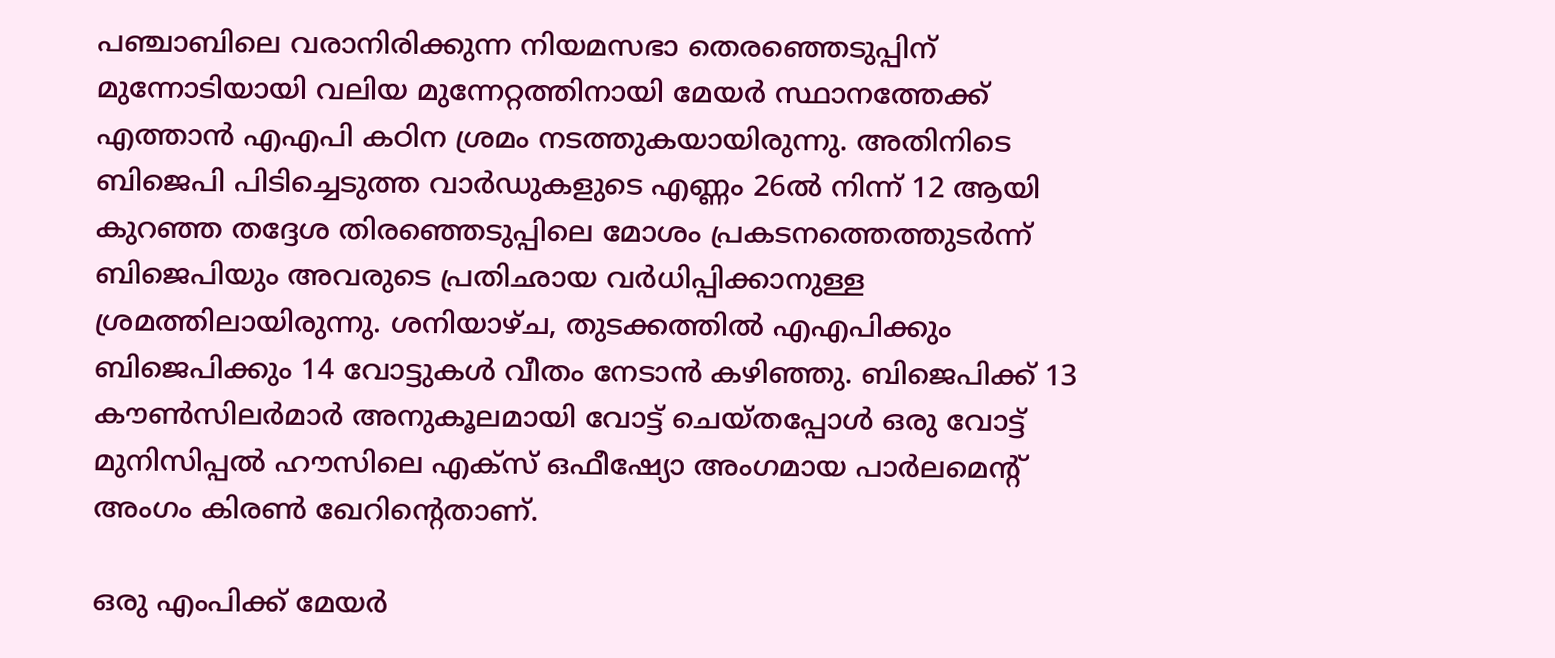പഞ്ചാബിലെ വരാനിരിക്കുന്ന നിയമസഭാ തെരഞ്ഞെടുപ്പിന് മുന്നോടിയായി വലിയ മുന്നേറ്റത്തിനായി മേയര്‍ സ്ഥാനത്തേക്ക് എത്താന്‍ എഎപി കഠിന ശ്രമം നടത്തുകയായിരുന്നു. അതിനിടെ ബിജെപി പിടിച്ചെടുത്ത വാര്‍ഡുകളുടെ എണ്ണം 26ല്‍ നിന്ന് 12 ആയി കുറഞ്ഞ തദ്ദേശ തിരഞ്ഞെടുപ്പിലെ മോശം പ്രകടനത്തെത്തുടര്‍ന്ന് ബിജെപിയും അവരുടെ പ്രതിഛായ വര്‍ധിപ്പിക്കാനുള്ള ശ്രമത്തിലായിരുന്നു. ശനിയാഴ്ച, തുടക്കത്തില്‍ എഎപിക്കും ബിജെപിക്കും 14 വോട്ടുകള്‍ വീതം നേടാന്‍ കഴിഞ്ഞു. ബിജെപിക്ക് 13 കൗണ്‍സിലര്‍മാര്‍ അനുകൂലമായി വോട്ട് ചെയ്തപ്പോള്‍ ഒരു വോട്ട് മുനിസിപ്പല്‍ ഹൗസിലെ എക്സ് ഒഫീഷ്യോ അംഗമായ പാര്‍ലമെന്റ് അംഗം കിരണ്‍ ഖേറിന്റെതാണ്.

ഒരു എംപിക്ക് മേയര്‍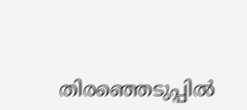തിരഞ്ഞെടുപ്പില്‍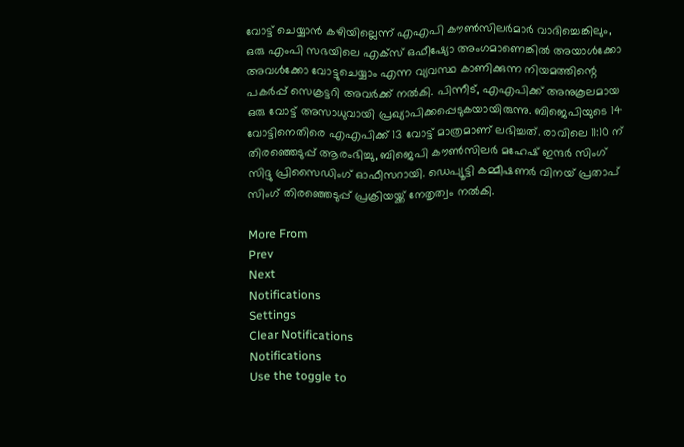വോട്ട് ചെയ്യാന്‍ കഴിയില്ലെന്ന് എഎപി കൗണ്‍സിലര്‍മാര്‍ വാദിച്ചെങ്കിലും, ഒരു എംപി സഭയിലെ എക്സ് ഒഫീഷ്യോ അംഗമാണെങ്കില്‍ അയാള്‍ക്കോ അവള്‍ക്കോ വോട്ടുചെയ്യാം എന്ന വ്യവസ്ഥ കാണിക്കുന്ന നിയമത്തിന്റെ പകര്‍പ്പ് സെക്രട്ടറി അവര്‍ക്ക് നല്‍കി. പിന്നീട്, എഎപിക്ക് അനുകൂലമായ ഒരു വോട്ട് അസാധുവായി പ്രഖ്യാപിക്കപ്പെടുകയായിരുന്നു. ബിജെപിയുടെ 14 വോട്ടിനെതിരെ എഎപിക്ക് 13 വോട്ട് മാത്രമാണ് ലഭിച്ചത്. രാവിലെ 11:10 ന് തിരഞ്ഞെടുപ്പ് ആരംഭിച്ചു, ബിജെപി കൗണ്‍സിലര്‍ മഹേഷ് ഇന്ദര്‍ സിംഗ് സിദ്ദു പ്രിസൈഡിംഗ് ഓഫീസറായി. ഡെപ്യൂട്ടി കമ്മീഷണര്‍ വിനയ് പ്രതാപ് സിംഗ് തിരഞ്ഞെടുപ്പ് പ്രക്രിയയ്ക്ക് നേതൃത്വം നല്‍കി.

More From
Prev
Next
Notifications
Settings
Clear Notifications
Notifications
Use the toggle to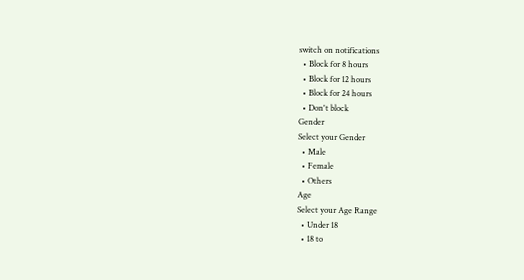switch on notifications
  • Block for 8 hours
  • Block for 12 hours
  • Block for 24 hours
  • Don't block
Gender
Select your Gender
  • Male
  • Female
  • Others
Age
Select your Age Range
  • Under 18
  • 18 to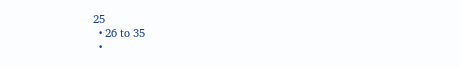25
  • 26 to 35
  •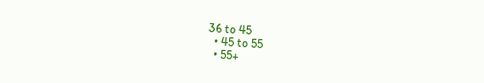36 to 45
  • 45 to 55
  • 55+